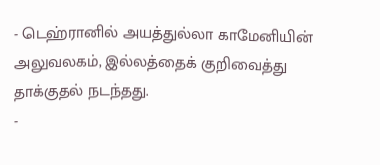- டெஹ்ரானில் அயத்துல்லா காமேனியின் அலுவலகம், இல்லத்தைக் குறிவைத்து தாக்குதல் நடந்தது.
-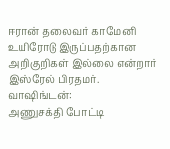ஈரான் தலைவர் காமேனி உயிரோடு இருப்பதற்கான அறிகுறிகள் இல்லை என்றார் இஸ்ரேல் பிரதமர்.
வாஷிங்டன்:
அணுசக்தி போட்டி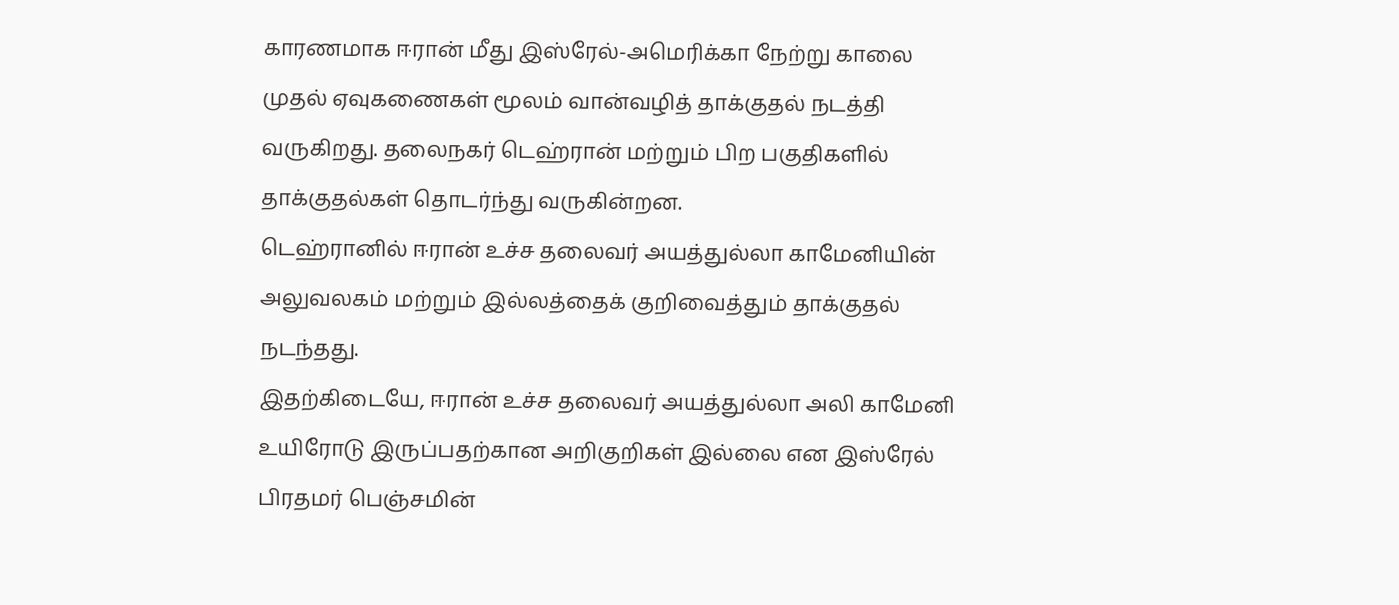காரணமாக ஈரான் மீது இஸ்ரேல்-அமெரிக்கா நேற்று காலை முதல் ஏவுகணைகள் மூலம் வான்வழித் தாக்குதல் நடத்தி வருகிறது. தலைநகர் டெஹ்ரான் மற்றும் பிற பகுதிகளில் தாக்குதல்கள் தொடர்ந்து வருகின்றன.
டெஹ்ரானில் ஈரான் உச்ச தலைவர் அயத்துல்லா காமேனியின் அலுவலகம் மற்றும் இல்லத்தைக் குறிவைத்தும் தாக்குதல் நடந்தது.
இதற்கிடையே, ஈரான் உச்ச தலைவர் அயத்துல்லா அலி காமேனி உயிரோடு இருப்பதற்கான அறிகுறிகள் இல்லை என இஸ்ரேல் பிரதமர் பெஞ்சமின்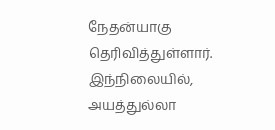நேதன்யாகு தெரிவித்துள்ளார்.
இந்நிலையில், அயத்துல்லா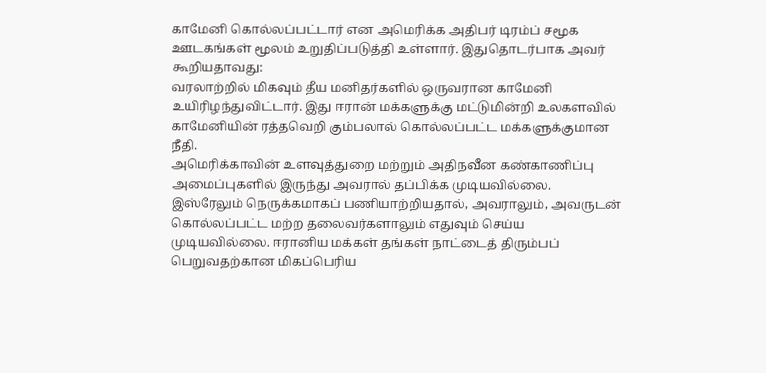காமேனி கொல்லப்பட்டார் என அமெரிக்க அதிபர் டிரம்ப் சமூக ஊடகங்கள் மூலம் உறுதிப்படுத்தி உள்ளார். இதுதொடர்பாக அவர் கூறியதாவது:
வரலாற்றில் மிகவும் தீய மனிதர்களில் ஒருவரான காமேனி உயிரிழந்துவிட்டார். இது ஈரான் மக்களுக்கு மட்டுமின்றி உலகளவில் காமேனியின் ரத்தவெறி கும்பலால் கொல்லப்பட்ட மக்களுக்குமான நீதி.
அமெரிக்காவின் உளவுத்துறை மற்றும் அதிநவீன கண்காணிப்பு அமைப்புகளில் இருந்து அவரால் தப்பிக்க முடியவில்லை.
இஸ்ரேலும் நெருக்கமாகப் பணியாற்றியதால், அவராலும், அவருடன் கொல்லப்பட்ட மற்ற தலைவர்களாலும் எதுவும் செய்ய முடியவில்லை. ஈரானிய மக்கள் தங்கள் நாட்டைத் திரும்பப் பெறுவதற்கான மிகப்பெரிய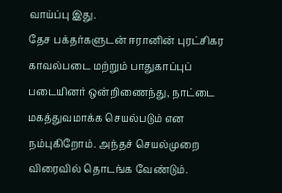வாய்ப்பு இது.
தேச பக்தர்களுடன் ஈரானின் புரட்சிகர காவல்படை மற்றும் பாதுகாப்புப் படையினர் ஒன்றிணைந்து, நாட்டை மகத்துவமாக்க செயல்படும் என நம்புகிறோம். அந்தச் செயல்முறை விரைவில் தொடங்க வேண்டும்.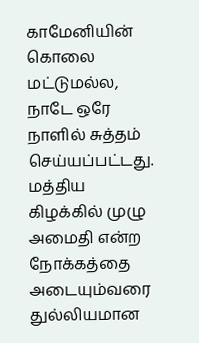காமேனியின் கொலை மட்டுமல்ல, நாடே ஒரே நாளில் சுத்தம் செய்யப்பட்டது.
மத்திய கிழக்கில் முழு அமைதி என்ற நோக்கத்தை அடையும்வரை துல்லியமான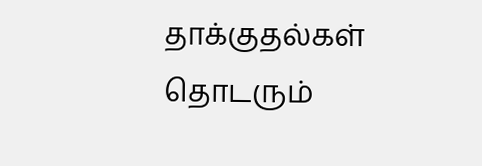தாக்குதல்கள் தொடரும்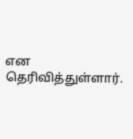என தெரிவித்துள்ளார்.